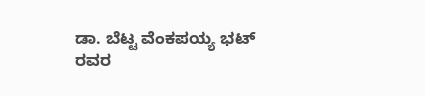ಡಾ. ಬೆಟ್ಟ ವೆಂಕಪಯ್ಯ ಭಟ್ ರವರ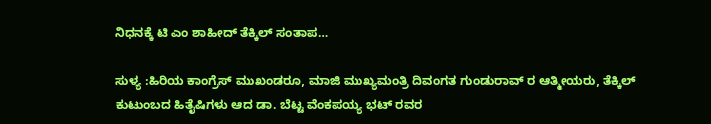ನಿಧನಕ್ಕೆ ಟಿ ಎಂ ಶಾಹೀದ್ ತೆಕ್ಕಿಲ್ ಸಂತಾಪ…

ಸುಳ್ಯ :ಹಿರಿಯ ಕಾಂಗ್ರೆಸ್ ಮುಖಂಡರೂ, ಮಾಜಿ ಮುಖ್ಯಮಂತ್ರಿ ದಿವಂಗತ ಗುಂಡುರಾವ್ ರ ಆತ್ಮೀಯರು, ತೆಕ್ಕಿಲ್ ಕುಟುಂಬದ ಹಿತೈಷಿಗಳು ಆದ ಡಾ. ಬೆಟ್ಟ ವೆಂಕಪಯ್ಯ ಭಟ್ ರವರ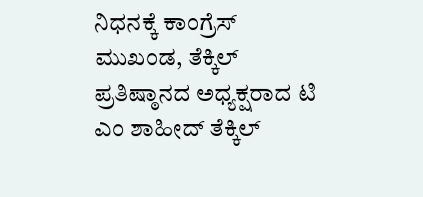ನಿಧನಕ್ಕೆ ಕಾಂಗ್ರೆಸ್ ಮುಖಂಡ, ತೆಕ್ಕಿಲ್ ಪ್ರತಿಷ್ಠಾನದ ಅಧ್ಯಕ್ಷರಾದ ಟಿ ಎಂ ಶಾಹೀದ್ ತೆಕ್ಕಿಲ್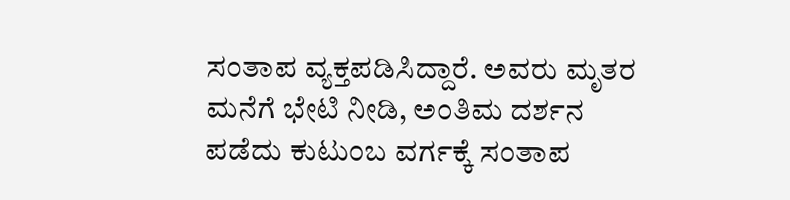ಸಂತಾಪ ವ್ಯಕ್ತಪಡಿಸಿದ್ದಾರೆ. ಅವರು ಮೃತರ ಮನೆಗೆ ಭೇಟಿ ನೀಡಿ, ಅಂತಿಮ ದರ್ಶನ ಪಡೆದು ಕುಟುಂಬ ವರ್ಗಕ್ಕೆ ಸಂತಾಪ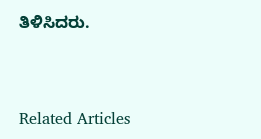ತಿಳಿಸಿದರು.



Related Articles